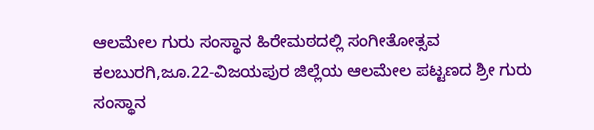ಆಲಮೇಲ ಗುರು ಸಂಸ್ಥಾನ ಹಿರೇಮಠದಲ್ಲಿ ಸಂಗೀತೋತ್ಸವ
ಕಲಬುರಗಿ,ಜೂ.22-ವಿಜಯಪುರ ಜಿಲ್ಲೆಯ ಆಲಮೇಲ ಪಟ್ಟಣದ ಶ್ರೀ ಗುರು ಸಂಸ್ಥಾನ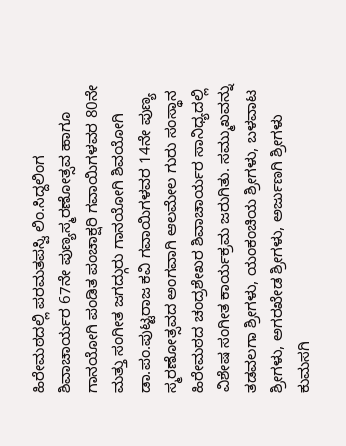ಹಿರೇಮಠದಲ್ಲಿ ಪರಮತಪಸ್ವಿ ಲಿಂ.ಸಿದ್ದಲಿಂಗ ಶಿವಾಚಾರ್ಯರ 67ನೇ ಪುಣ್ಯಸ್ಮರಣೋತ್ಸವ ಹಾಗೂ ಗಾನಯೋಗಿ ಪಂಡಿತ ಪಂಚಾಕ್ಷರಿ ಗವಾಯಿಗಳವರ 80ನೇ ಮತ್ತು ಸಂಗೀತ ಜಗದ್ಗುರು ಗಾನಯೋಗಿ ಶಿವಯೋಗಿ ಡಾ.ಪಂ.ಪುಟ್ಟರಾಜ ಕವಿ ಗವಾಯಿಗಳವರ 14ನೇ ಪುಣ್ಯ ಸ್ಮರಣೋತ್ಸವದ ಅಂಗವಾಗಿ ಆಲಮೇಲ ಗುರು ಸಂಸ್ಥಾನ ಹಿರೇಮಠದ ಚಂದ್ರಶೇಖರ ಶಿವಾಚಾರ್ಯರ ಸಾನಿಧ್ಯದಲ್ಲಿ ವಿಶೇಷ ಸಂಗೀತ ಕಾರ್ಯಕ್ರಮ ಜರುಗಿತು. ಸಮ್ಮುಖವನ್ನು ತಡವಲಗಾ ಶ್ರೀಗಳು, ಯಂಕಂಚಿಯ ಶ್ರೀಗಳು, ಬಳವಾಟ ಶ್ರೀಗಳು, ಅಗರಖೇಡ ಶ್ರೀಗಳು, ಅರ್ಜುಣಗಿ ಶ್ರೀಗಳು ಕುಮಸಗಿ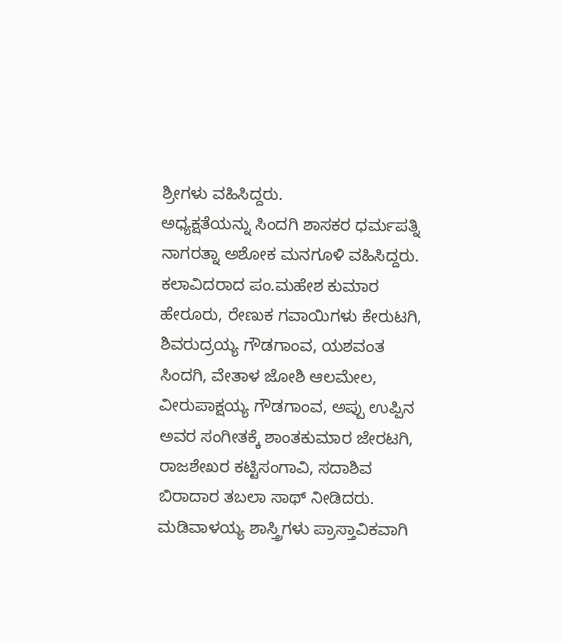ಶ್ರೀಗಳು ವಹಿಸಿದ್ದರು.
ಅಧ್ಯಕ್ಷತೆಯನ್ನು ಸಿಂದಗಿ ಶಾಸಕರ ಧರ್ಮಪತ್ನಿ ನಾಗರತ್ನಾ ಅಶೋಕ ಮನಗೂಳಿ ವಹಿಸಿದ್ದರು. ಕಲಾವಿದರಾದ ಪಂ.ಮಹೇಶ ಕುಮಾರ ಹೇರೂರು, ರೇಣುಕ ಗವಾಯಿಗಳು ಕೇರುಟಗಿ, ಶಿವರುದ್ರಯ್ಯ ಗೌಡಗಾಂವ, ಯಶವಂತ ಸಿಂದಗಿ, ವೇತಾಳ ಜೋಶಿ ಆಲಮೇಲ, ವೀರುಪಾಕ್ಷಯ್ಯ ಗೌಡಗಾಂವ, ಅಪ್ಪು ಉಪ್ಪಿನ ಅವರ ಸಂಗೀತಕ್ಕೆ ಶಾಂತಕುಮಾರ ಜೇರಟಗಿ, ರಾಜಶೇಖರ ಕಟ್ಟಿಸಂಗಾವಿ, ಸದಾಶಿವ ಬಿರಾದಾರ ತಬಲಾ ಸಾಥ್ ನೀಡಿದರು.
ಮಡಿವಾಳಯ್ಯ ಶಾಸ್ತ್ರಿಗಳು ಪ್ರಾಸ್ತಾವಿಕವಾಗಿ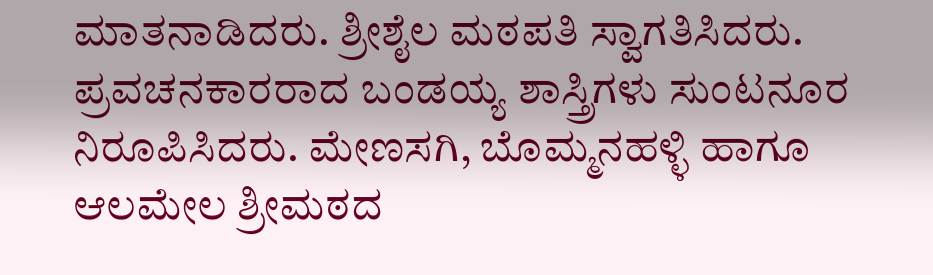ಮಾತನಾಡಿದರು. ಶ್ರೀಶೈಲ ಮಠಪತಿ ಸ್ವಾಗತಿಸಿದರು. ಪ್ರವಚನಕಾರರಾದ ಬಂಡಯ್ಯ ಶಾಸ್ತ್ರಿಗಳು ಸುಂಟನೂರ ನಿರೂಪಿಸಿದರು. ಮೇಣಸಗಿ, ಬೊಮ್ಮನಹಳ್ಳಿ ಹಾಗೂ ಆಲಮೇಲ ಶ್ರೀಮಠದ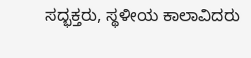ಸದ್ಭಕ್ತರು, ಸ್ಥಳೀಯ ಕಾಲಾವಿದರು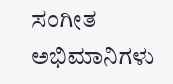ಸಂಗೀತ ಅಭಿಮಾನಿಗಳು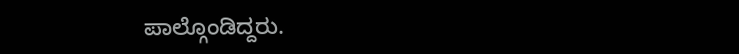ಪಾಲ್ಗೊಂಡಿದ್ದರು.